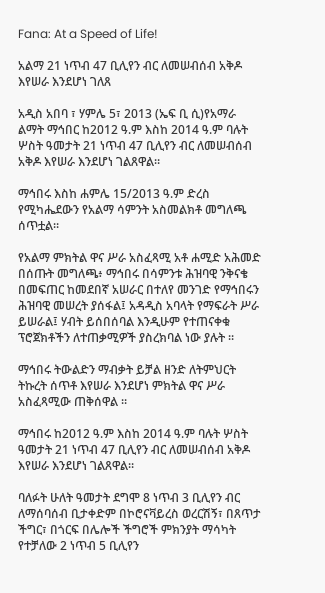Fana: At a Speed of Life!

አልማ 21 ነጥብ 47 ቢሊየን ብር ለመሠብሰብ አቅዶ እየሠራ እንደሆነ ገለጸ

አዲስ አበባ ፣ ሃምሌ 5፣ 2013 (ኤፍ ቢ ሲ)የአማራ ልማት ማኅበር ከ2012 ዓ.ም እስከ 2014 ዓ.ም ባሉት ሦስት ዓመታት 21 ነጥብ 47 ቢሊየን ብር ለመሠብሰብ አቅዶ እየሠራ እንደሆነ ገልጸዋል።

ማኅበሩ እስከ ሐምሌ 15/2013 ዓ.ም ድረስ የሚካሔደውን የአልማ ሳምንት አስመልክቶ መግለጫ ሰጥቷል።

የአልማ ምክትል ዋና ሥራ አስፈጻሚ አቶ ሐሚድ አሕመድ በሰጡት መግለጫ፥ ማኅበሩ በሳምንቱ ሕዝባዊ ንቅናቄ በመፍጠር ከመደበኛ አሠራር በተለየ መንገድ የማኅበሩን ሕዝባዊ መሠረት ያሰፋል፤ አዳዲስ አባላት የማፍራት ሥራ ይሠራል፤ ሃብት ይሰበሰባል እንዲሁም የተጠናቀቁ ፕሮጀክቶችን ለተጠቃሚዎች ያስረክባል ነው ያሉት ።

ማኅበሩ ትውልድን ማብቃት ይቻል ዘንድ ለትምህርት ትኩረት ሰጥቶ እየሠራ እንደሆነ ምክትል ዋና ሥራ አስፈጻሚው ጠቅሰዋል ።

ማኅበሩ ከ2012 ዓ.ም እስከ 2014 ዓ.ም ባሉት ሦስት ዓመታት 21 ነጥብ 47 ቢሊየን ብር ለመሠብሰብ አቅዶ እየሠራ እንደሆነ ገልጸዋል።

ባለፉት ሁለት ዓመታት ደግሞ 8 ነጥብ 3 ቢሊየን ብር ለማሰባሰብ ቢታቀድም በኮሮናቫይረስ ወረርሽኝ፣ በጸጥታ ችግር፣ በጎርፍ በሌሎች ችግሮች ምክንያት ማሳካት የተቻለው 2 ነጥብ 5 ቢሊየን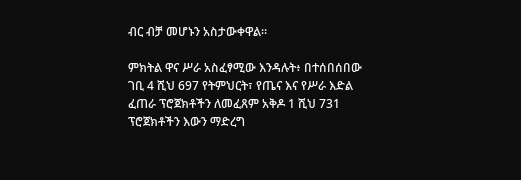ብር ብቻ መሆኑን አስታውቀዋል።

ምክትል ዋና ሥራ አስፈፃሚው እንዳሉት፥ በተሰበሰበው ገቢ 4 ሺህ 697 የትምህርት፣ የጤና እና የሥራ እድል ፈጠራ ፕሮጀክቶችን ለመፈጸም አቅዶ 1 ሺህ 731 ፕሮጀክቶችን እውን ማድረግ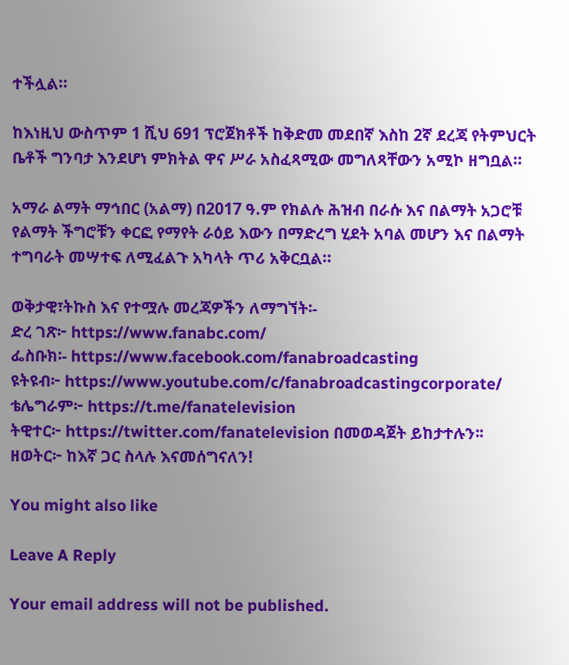ተችሏል።

ከእነዚህ ውስጥም 1 ሺህ 691 ፕሮጀክቶች ከቅድመ መደበኛ እስከ 2ኛ ደረጃ የትምህርት ቤቶች ግንባታ እንደሆነ ምክትል ዋና ሥራ አስፈጻሚው መግለጻቸውን አሚኮ ዘግቧል።

አማራ ልማት ማኅበር (አልማ) በ2017 ዓ.ም የክልሉ ሕዝብ በራሱ እና በልማት አጋሮቹ የልማት ችግሮቹን ቀርፎ የማየት ራዕይ እውን በማድረግ ሂደት አባል መሆን እና በልማት ተግባራት መሣተፍ ለሚፈልጉ አካላት ጥሪ አቅርቧል።

ወቅታዊ፣ትኩስ እና የተሟሉ መረጃዎችን ለማግኘት፡-
ድረ ገጽ፦ https://www.fanabc.com/
ፌስቡክ፡- https://www.facebook.com/fanabroadcasting
ዩትዩብ፦ https://www.youtube.com/c/fanabroadcastingcorporate/
ቴሌግራም፦ https://t.me/fanatelevision
ትዊተር፦ https://twitter.com/fanatelevision በመወዳጀት ይከታተሉን፡፡
ዘወትር፦ ከእኛ ጋር ስላሉ እናመሰግናለን!

You might also like

Leave A Reply

Your email address will not be published.